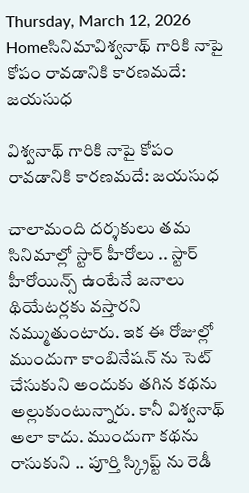Thursday, March 12, 2026
Homeసినిమావిశ్వనాథ్ గారికి నాపై కోపం రావడానికి కారణమదే: జయసుధ

విశ్వనాథ్ గారికి నాపై కోపం రావడానికి కారణమదే: జయసుధ

చాలామంది దర్శకులు తమ సినిమాల్లో స్టార్ హీరోలు .. స్టార్ హీరోయిన్స్ ఉంటేనే జనాలు  థియేటర్లకు వస్తారని నమ్ముతుంటారు. ఇక ఈ రోజుల్లో ముందుగా కాంబినేషన్ ను సెట్ చేసుకుని అందుకు తగిన కథను అల్లుకుంటున్నారు. కానీ విశ్వనాథ్ అలా కాదు. ముందుగా కథను రాసుకుని .. పూర్తి స్క్రిప్ట్ ను రెడీ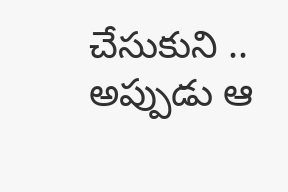చేసుకుని .. అప్పుడు ఆ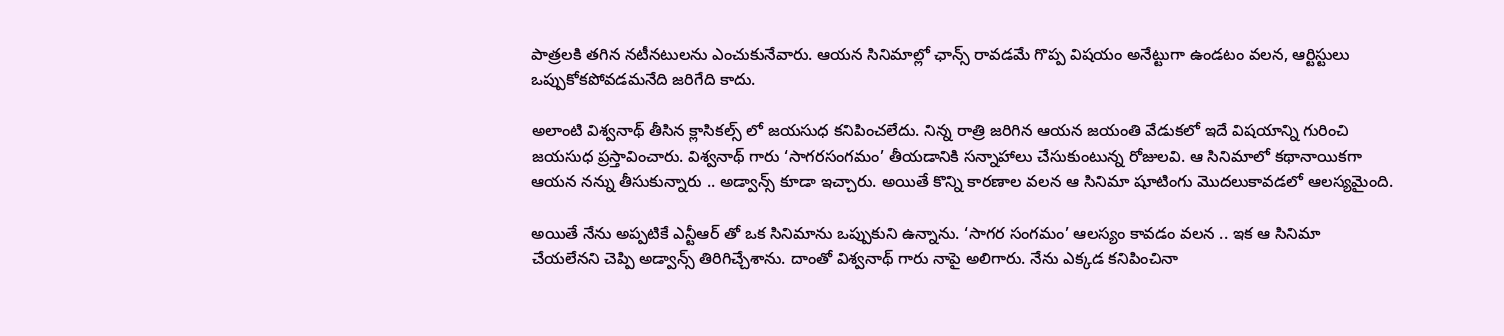పాత్రలకి తగిన నటీనటులను ఎంచుకునేవారు. ఆయన సినిమాల్లో ఛాన్స్ రావడమే గొప్ప విషయం అనేట్టుగా ఉండటం వలన, ఆర్టిస్టులు ఒప్పుకోకపోవడమనేది జరిగేది కాదు.

అలాంటి విశ్వనాథ్ తీసిన క్లాసికల్స్ లో జయసుధ కనిపించలేదు. నిన్న రాత్రి జరిగిన ఆయన జయంతి వేడుకలో ఇదే విషయాన్ని గురించి జయసుధ ప్రస్తావించారు. విశ్వనాథ్ గారు ‘సాగరసంగమం’ తీయడానికి సన్నాహాలు చేసుకుంటున్న రోజులవి. ఆ సినిమాలో కథానాయికగా ఆయన నన్ను తీసుకున్నారు .. అడ్వాన్స్ కూడా ఇచ్చారు. అయితే కొన్ని కారణాల వలన ఆ సినిమా షూటింగు మొదలుకావడలో ఆలస్యమైంది.

అయితే నేను అప్పటికే ఎన్టీఆర్ తో ఒక సినిమాను ఒప్పుకుని ఉన్నాను. ‘సాగర సంగమం’ ఆలస్యం కావడం వలన .. ఇక ఆ సినిమా చేయలేనని చెప్పి అడ్వాన్స్ తిరిగిచ్చేశాను. దాంతో విశ్వనాథ్ గారు నాపై అలిగారు. నేను ఎక్కడ కనిపించినా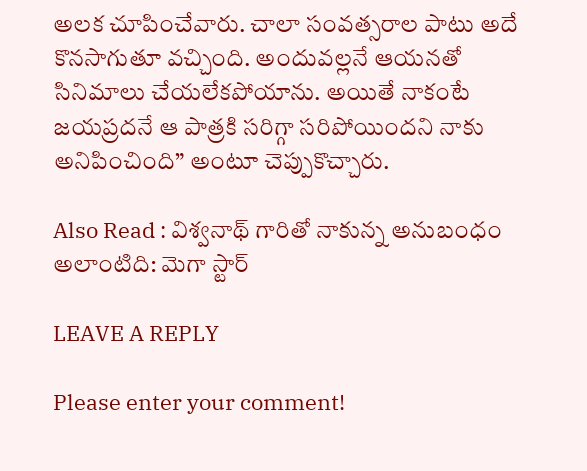అలక చూపించేవారు. చాలా సంవత్సరాల పాటు అదే కొనసాగుతూ వచ్చింది. అందువల్లనే ఆయనతో సినిమాలు చేయలేకపోయాను. అయితే నాకంటే జయప్రదనే ఆ పాత్రకి సరిగ్గా సరిపోయిందని నాకు అనిపించింది” అంటూ చెప్పుకొచ్చారు.

Also Read : విశ్వనాథ్ గారితో నాకున్న అనుబంధం అలాంటిది: మెగా స్టార్

LEAVE A REPLY

Please enter your comment!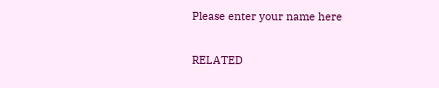Please enter your name here

RELATED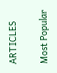ARTICLES

Most Popular